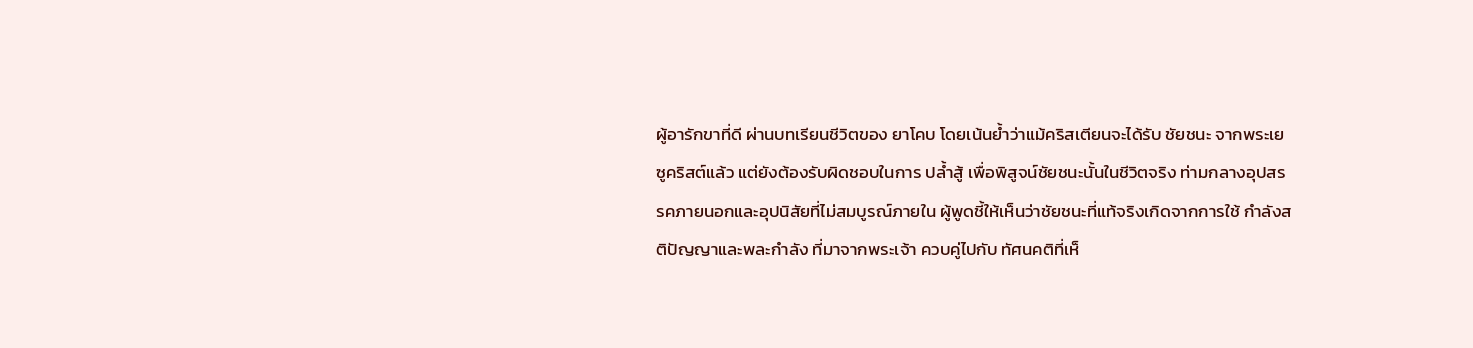ผู้อารักขาที่ดี ผ่านบทเรียนชีวิตของ ยาโคบ โดยเน้นย้ำว่าแม้คริสเตียนจะได้รับ ชัยชนะ จากพระเยซูคริสต์แล้ว แต่ยังต้องรับผิดชอบในการ ปล้ำสู้ เพื่อพิสูจน์ชัยชนะนั้นในชีวิตจริง ท่ามกลางอุปสรรคภายนอกและอุปนิสัยที่ไม่สมบูรณ์ภายใน ผู้พูดชี้ให้เห็นว่าชัยชนะที่แท้จริงเกิดจากการใช้ กำลังสติปัญญาและพละกำลัง ที่มาจากพระเจ้า ควบคู่ไปกับ ทัศนคติที่เห็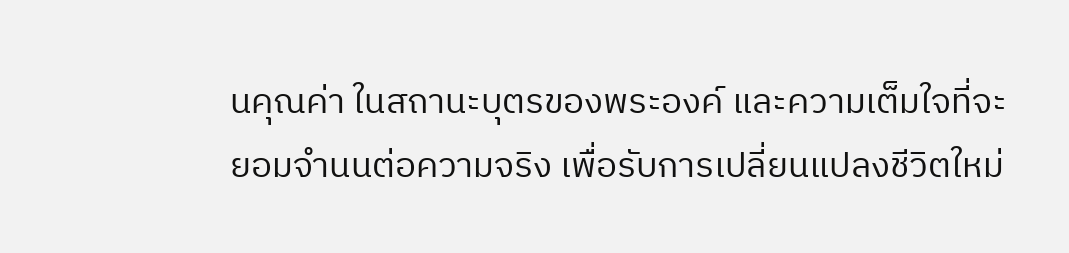นคุณค่า ในสถานะบุตรของพระองค์ และความเต็มใจที่จะ ยอมจำนนต่อความจริง เพื่อรับการเปลี่ยนแปลงชีวิตใหม่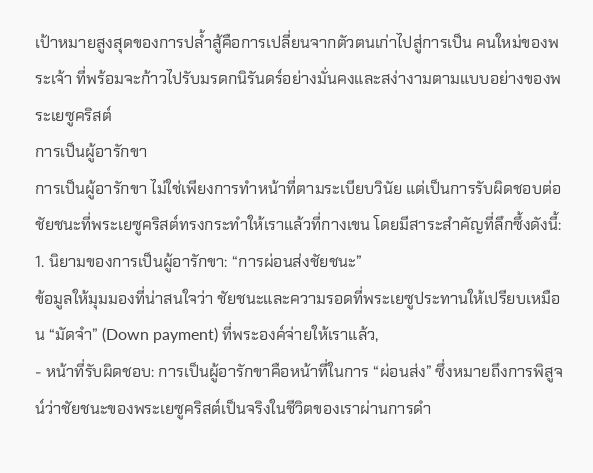เป้าหมายสูงสุดของการปล้ำสู้คือการเปลี่ยนจากตัวตนเก่าไปสู่การเป็น คนใหม่ของพระเจ้า ที่พร้อมจะก้าวไปรับมรดกนิรันดร์อย่างมั่นคงและสง่างามตามแบบอย่างของพระเยซูคริสต์
การเป็นผู้อารักขา
การเป็นผู้อารักขา ไม่ใช่เพียงการทำหน้าที่ตามระเบียบวินัย แต่เป็นการรับผิดชอบต่อชัยชนะที่พระเยซูคริสต์ทรงกระทำให้เราแล้วที่กางเขน โดยมีสาระสำคัญที่ลึกซึ้งดังนี้:
1. นิยามของการเป็นผู้อารักขา: “การผ่อนส่งชัยชนะ”
ข้อมูลให้มุมมองที่น่าสนใจว่า ชัยชนะและความรอดที่พระเยซูประทานให้เปรียบเหมือน “มัดจำ” (Down payment) ที่พระองค์จ่ายให้เราแล้ว,
- หน้าที่รับผิดชอบ: การเป็นผู้อารักขาคือหน้าที่ในการ “ผ่อนส่ง” ซึ่งหมายถึงการพิสูจน์ว่าชัยชนะของพระเยซูคริสต์เป็นจริงในชีวิตของเราผ่านการดำ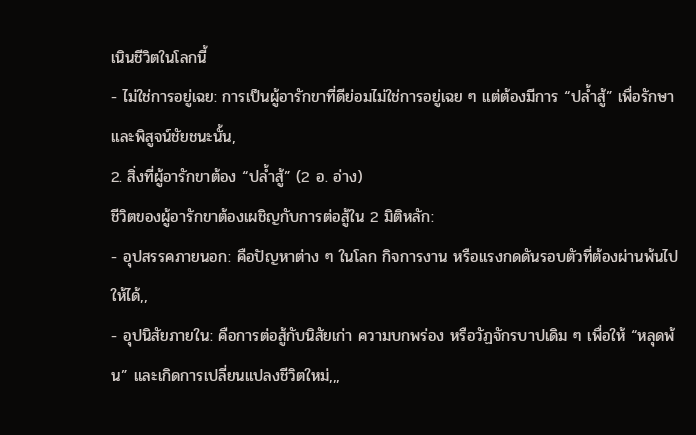เนินชีวิตในโลกนี้
- ไม่ใช่การอยู่เฉย: การเป็นผู้อารักขาที่ดีย่อมไม่ใช่การอยู่เฉย ๆ แต่ต้องมีการ “ปล้ำสู้” เพื่อรักษาและพิสูจน์ชัยชนะนั้น,
2. สิ่งที่ผู้อารักขาต้อง “ปล้ำสู้” (2 อ. อ่าง)
ชีวิตของผู้อารักขาต้องเผชิญกับการต่อสู้ใน 2 มิติหลัก:
- อุปสรรคภายนอก: คือปัญหาต่าง ๆ ในโลก กิจการงาน หรือแรงกดดันรอบตัวที่ต้องผ่านพ้นไปให้ได้,,
- อุปนิสัยภายใน: คือการต่อสู้กับนิสัยเก่า ความบกพร่อง หรือวัฏจักรบาปเดิม ๆ เพื่อให้ “หลุดพ้น” และเกิดการเปลี่ยนแปลงชีวิตใหม่,,,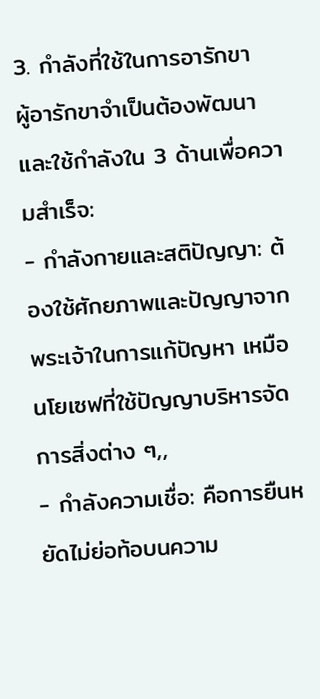3. กำลังที่ใช้ในการอารักขา
ผู้อารักขาจำเป็นต้องพัฒนาและใช้กำลังใน 3 ด้านเพื่อความสำเร็จ:
- กำลังกายและสติปัญญา: ต้องใช้ศักยภาพและปัญญาจากพระเจ้าในการแก้ปัญหา เหมือนโยเซฟที่ใช้ปัญญาบริหารจัดการสิ่งต่าง ๆ,,
- กำลังความเชื่อ: คือการยืนหยัดไม่ย่อท้อบนความ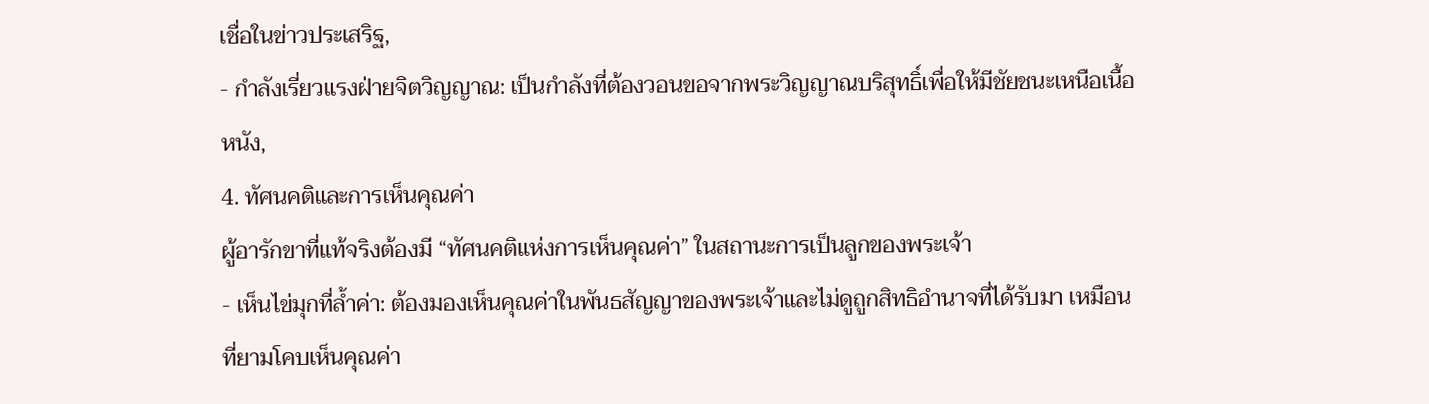เชื่อในข่าวประเสริฐ,
- กำลังเรี่ยวแรงฝ่ายจิตวิญญาณ: เป็นกำลังที่ต้องวอนขอจากพระวิญญาณบริสุทธิ์เพื่อให้มีชัยชนะเหนือเนื้อหนัง,
4. ทัศนคติและการเห็นคุณค่า
ผู้อารักขาที่แท้จริงต้องมี “ทัศนคติแห่งการเห็นคุณค่า” ในสถานะการเป็นลูกของพระเจ้า
- เห็นไข่มุกที่ล้ำค่า: ต้องมองเห็นคุณค่าในพันธสัญญาของพระเจ้าและไม่ดูถูกสิทธิอำนาจที่ได้รับมา เหมือนที่ยามโคบเห็นคุณค่า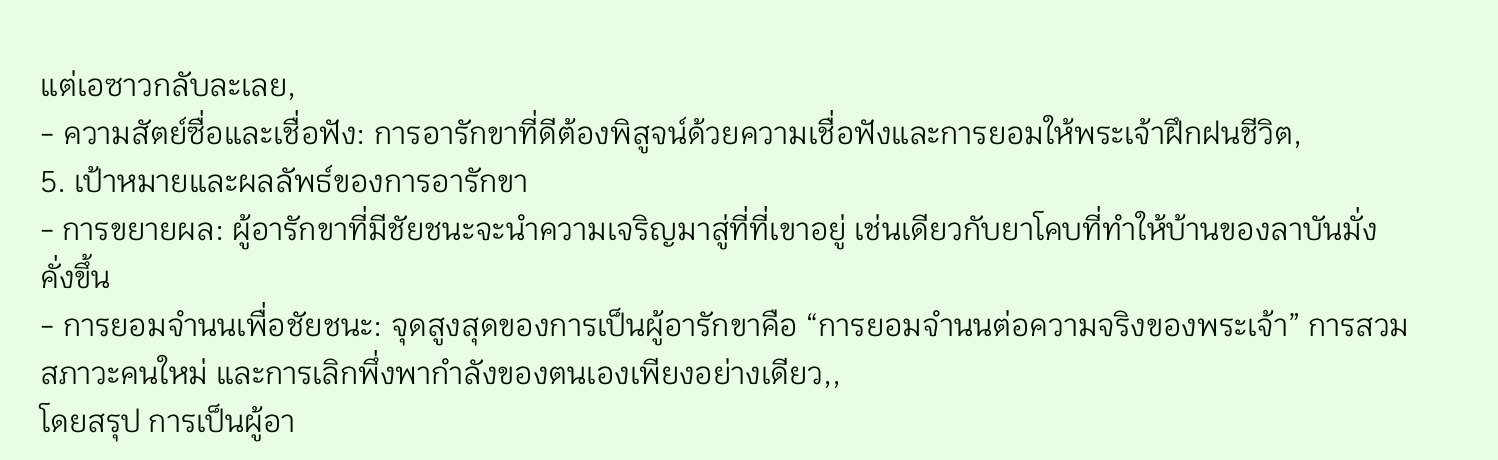แต่เอซาวกลับละเลย,
- ความสัตย์ซื่อและเชื่อฟัง: การอารักขาที่ดีต้องพิสูจน์ด้วยความเชื่อฟังและการยอมให้พระเจ้าฝึกฝนชีวิต,
5. เป้าหมายและผลลัพธ์ของการอารักขา
- การขยายผล: ผู้อารักขาที่มีชัยชนะจะนำความเจริญมาสู่ที่ที่เขาอยู่ เช่นเดียวกับยาโคบที่ทำให้บ้านของลาบันมั่งคั่งขึ้น
- การยอมจำนนเพื่อชัยชนะ: จุดสูงสุดของการเป็นผู้อารักขาคือ “การยอมจำนนต่อความจริงของพระเจ้า” การสวมสภาวะคนใหม่ และการเลิกพึ่งพากำลังของตนเองเพียงอย่างเดียว,,
โดยสรุป การเป็นผู้อา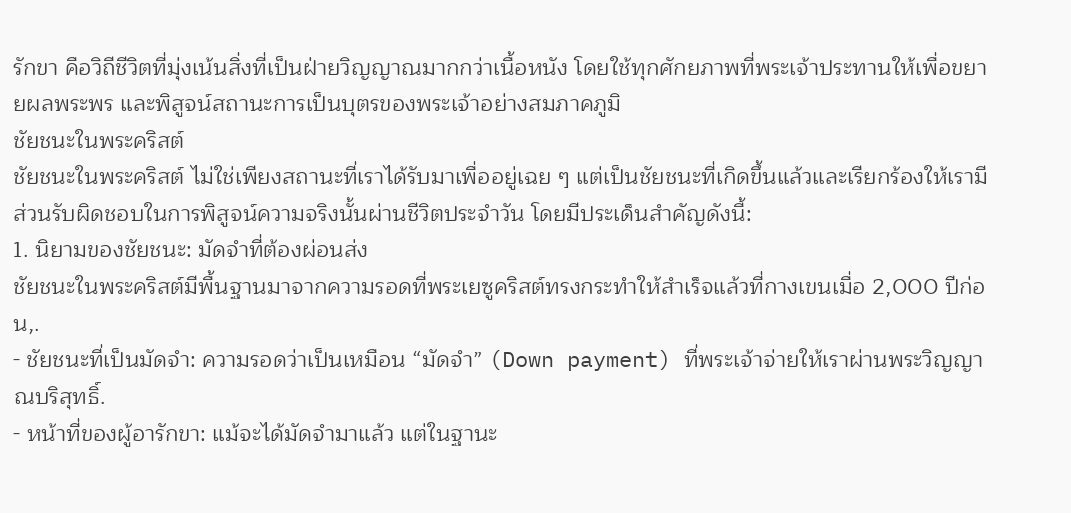รักขา คือวิถีชีวิตที่มุ่งเน้นสิ่งที่เป็นฝ่ายวิญญาณมากกว่าเนื้อหนัง โดยใช้ทุกศักยภาพที่พระเจ้าประทานให้เพื่อขยายผลพระพร และพิสูจน์สถานะการเป็นบุตรของพระเจ้าอย่างสมภาคภูมิ
ชัยชนะในพระคริสต์
ชัยชนะในพระคริสต์ ไม่ใช่เพียงสถานะที่เราได้รับมาเพื่ออยู่เฉย ๆ แต่เป็นชัยชนะที่เกิดขึ้นแล้วและเรียกร้องให้เรามีส่วนรับผิดชอบในการพิสูจน์ความจริงนั้นผ่านชีวิตประจำวัน โดยมีประเด็นสำคัญดังนี้:
1. นิยามของชัยชนะ: มัดจำที่ต้องผ่อนส่ง
ชัยชนะในพระคริสต์มีพื้นฐานมาจากความรอดที่พระเยซูคริสต์ทรงกระทำให้สำเร็จแล้วที่กางเขนเมื่อ 2,000 ปีก่อน,.
- ชัยชนะที่เป็นมัดจำ: ความรอดว่าเป็นเหมือน “มัดจำ” (Down payment) ที่พระเจ้าจ่ายให้เราผ่านพระวิญญาณบริสุทธิ์.
- หน้าที่ของผู้อารักขา: แม้จะได้มัดจำมาแล้ว แต่ในฐานะ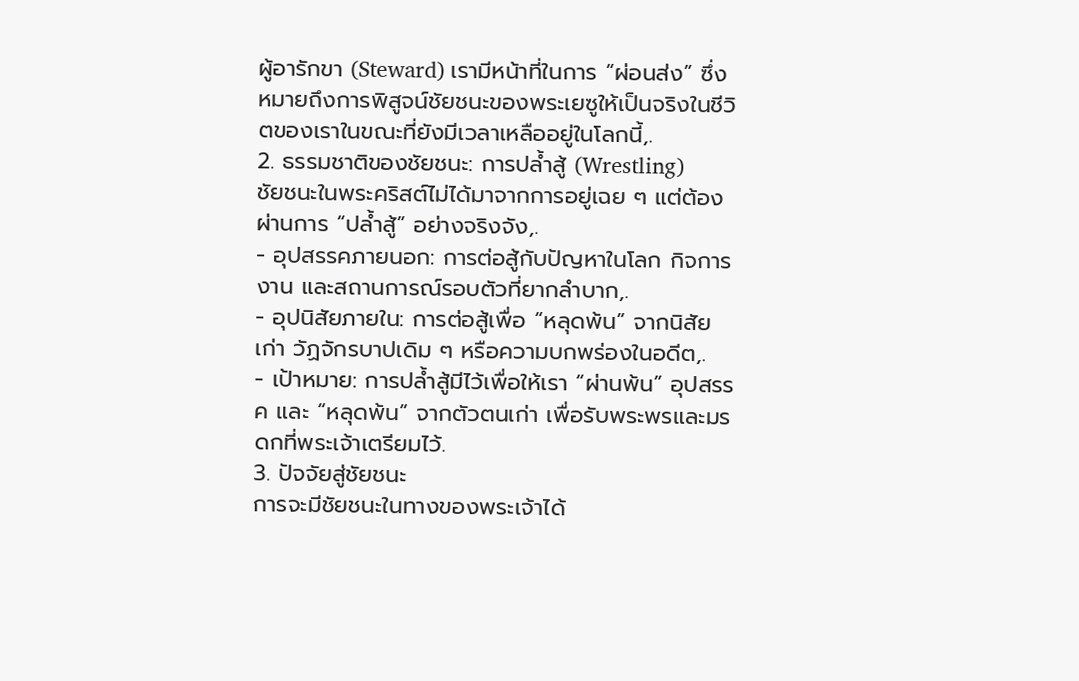ผู้อารักขา (Steward) เรามีหน้าที่ในการ “ผ่อนส่ง” ซึ่งหมายถึงการพิสูจน์ชัยชนะของพระเยซูให้เป็นจริงในชีวิตของเราในขณะที่ยังมีเวลาเหลืออยู่ในโลกนี้,.
2. ธรรมชาติของชัยชนะ: การปล้ำสู้ (Wrestling)
ชัยชนะในพระคริสต์ไม่ได้มาจากการอยู่เฉย ๆ แต่ต้องผ่านการ “ปล้ำสู้” อย่างจริงจัง,.
- อุปสรรคภายนอก: การต่อสู้กับปัญหาในโลก กิจการงาน และสถานการณ์รอบตัวที่ยากลำบาก,.
- อุปนิสัยภายใน: การต่อสู้เพื่อ “หลุดพ้น” จากนิสัยเก่า วัฏจักรบาปเดิม ๆ หรือความบกพร่องในอดีต,.
- เป้าหมาย: การปล้ำสู้มีไว้เพื่อให้เรา “ผ่านพ้น” อุปสรรค และ “หลุดพ้น” จากตัวตนเก่า เพื่อรับพระพรและมรดกที่พระเจ้าเตรียมไว้.
3. ปัจจัยสู่ชัยชนะ
การจะมีชัยชนะในทางของพระเจ้าได้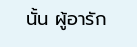นั้น ผู้อารัก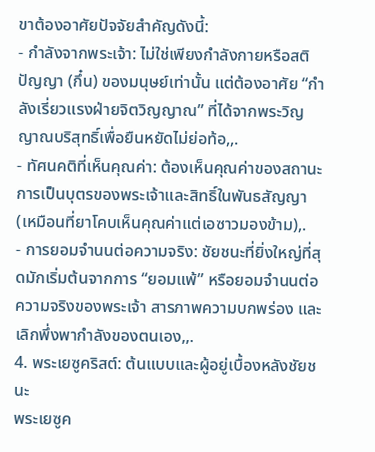ขาต้องอาศัยปัจจัยสำคัญดังนี้:
- กำลังจากพระเจ้า: ไม่ใช่เพียงกำลังกายหรือสติปัญญา (กึ๋น) ของมนุษย์เท่านั้น แต่ต้องอาศัย “กำลังเรี่ยวแรงฝ่ายจิตวิญญาณ” ที่ได้จากพระวิญญาณบริสุทธิ์เพื่อยืนหยัดไม่ย่อท้อ,,.
- ทัศนคติที่เห็นคุณค่า: ต้องเห็นคุณค่าของสถานะการเป็นบุตรของพระเจ้าและสิทธิ์ในพันธสัญญา (เหมือนที่ยาโคบเห็นคุณค่าแต่เอซาวมองข้าม),.
- การยอมจำนนต่อความจริง: ชัยชนะที่ยิ่งใหญ่ที่สุดมักเริ่มต้นจากการ “ยอมแพ้” หรือยอมจำนนต่อความจริงของพระเจ้า สารภาพความบกพร่อง และเลิกพึ่งพากำลังของตนเอง,,.
4. พระเยซูคริสต์: ต้นแบบและผู้อยู่เบื้องหลังชัยชนะ
พระเยซูค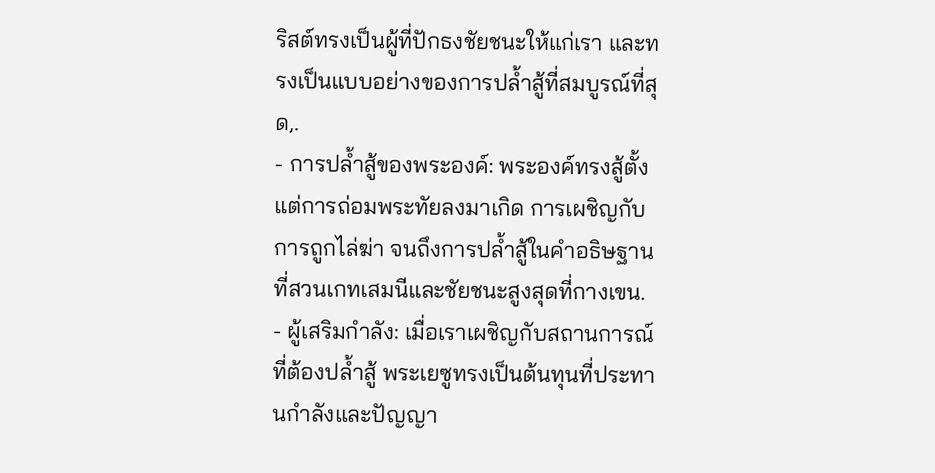ริสต์ทรงเป็นผู้ที่ปักธงชัยชนะให้แก่เรา และทรงเป็นแบบอย่างของการปล้ำสู้ที่สมบูรณ์ที่สุด,.
- การปล้ำสู้ของพระองค์: พระองค์ทรงสู้ตั้งแต่การถ่อมพระทัยลงมาเกิด การเผชิญกับการถูกไล่ฆ่า จนถึงการปล้ำสู้ในคำอธิษฐานที่สวนเกทเสมนีและชัยชนะสูงสุดที่กางเขน.
- ผู้เสริมกำลัง: เมื่อเราเผชิญกับสถานการณ์ที่ต้องปล้ำสู้ พระเยซูทรงเป็นต้นทุนที่ประทานกำลังและปัญญา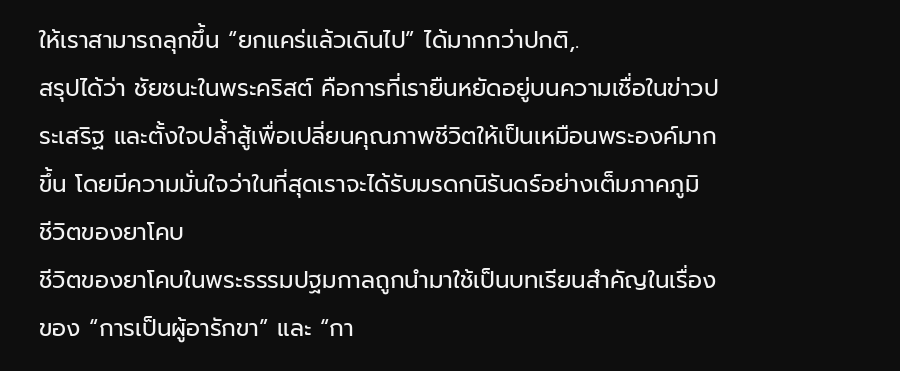ให้เราสามารถลุกขึ้น “ยกแคร่แล้วเดินไป” ได้มากกว่าปกติ,.
สรุปได้ว่า ชัยชนะในพระคริสต์ คือการที่เรายืนหยัดอยู่บนความเชื่อในข่าวประเสริฐ และตั้งใจปล้ำสู้เพื่อเปลี่ยนคุณภาพชีวิตให้เป็นเหมือนพระองค์มากขึ้น โดยมีความมั่นใจว่าในที่สุดเราจะได้รับมรดกนิรันดร์อย่างเต็มภาคภูมิ
ชีวิตของยาโคบ
ชีวิตของยาโคบในพระธรรมปฐมกาลถูกนำมาใช้เป็นบทเรียนสำคัญในเรื่องของ “การเป็นผู้อารักขา” และ “กา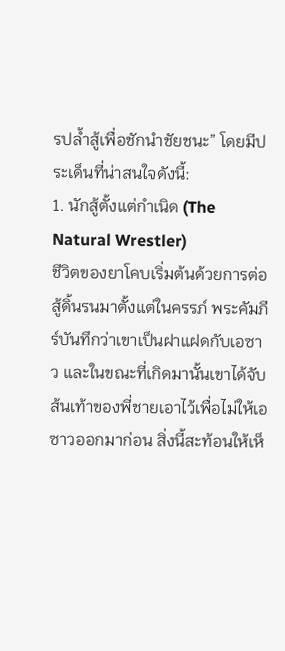รปล้ำสู้เพื่อชักนำชัยชนะ” โดยมีประเด็นที่น่าสนใจดังนี้:
1. นักสู้ตั้งแต่กำเนิด (The Natural Wrestler)
ชีวิตของยาโคบเริ่มต้นด้วยการต่อสู้ดิ้นรนมาตั้งแต่ในครรภ์ พระคัมภีร์บันทึกว่าเขาเป็นฝาแฝดกับเอซาว และในขณะที่เกิดมานั้นเขาได้จับส้นเท้าของพี่ชายเอาไว้เพื่อไม่ให้เอซาวออกมาก่อน สิ่งนี้สะท้อนให้เห็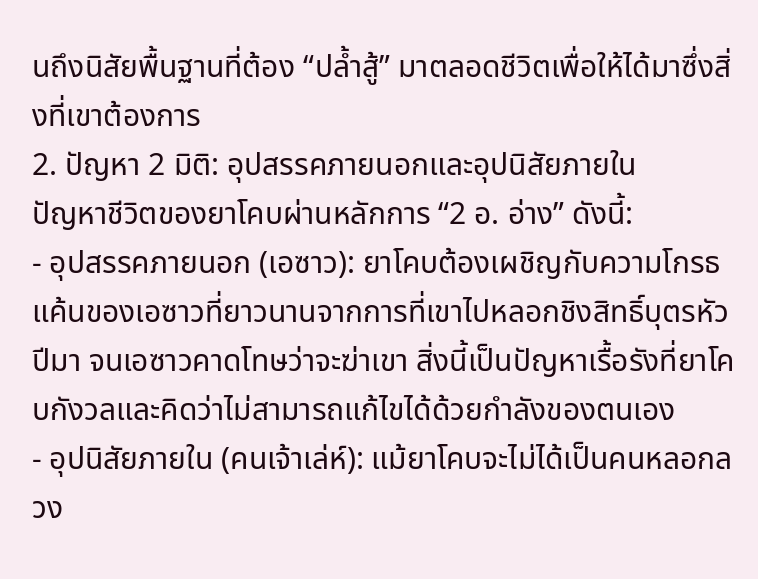นถึงนิสัยพื้นฐานที่ต้อง “ปล้ำสู้” มาตลอดชีวิตเพื่อให้ได้มาซึ่งสิ่งที่เขาต้องการ
2. ปัญหา 2 มิติ: อุปสรรคภายนอกและอุปนิสัยภายใน
ปัญหาชีวิตของยาโคบผ่านหลักการ “2 อ. อ่าง” ดังนี้:
- อุปสรรคภายนอก (เอซาว): ยาโคบต้องเผชิญกับความโกรธแค้นของเอซาวที่ยาวนานจากการที่เขาไปหลอกชิงสิทธิ์บุตรหัวปีมา จนเอซาวคาดโทษว่าจะฆ่าเขา สิ่งนี้เป็นปัญหาเรื้อรังที่ยาโคบกังวลและคิดว่าไม่สามารถแก้ไขได้ด้วยกำลังของตนเอง
- อุปนิสัยภายใน (คนเจ้าเล่ห์): แม้ยาโคบจะไม่ได้เป็นคนหลอกลวง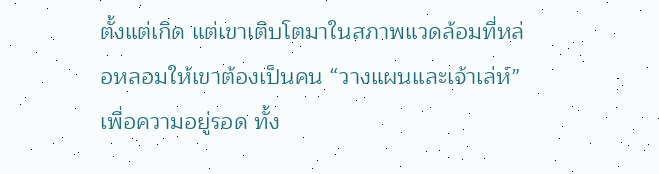ตั้งแต่เกิด แต่เขาเติบโตมาในสภาพแวดล้อมที่หล่อหลอมให้เขาต้องเป็นคน “วางแผนและเจ้าเล่ห์” เพื่อความอยู่รอด ทั้ง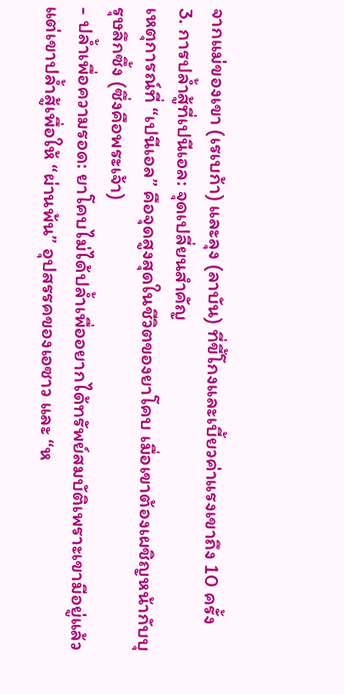จากแม่ของเขา (เรเบก้า) และลุง (ลาบัน) ที่ขี้โกงและเบี้ยวค่าแรงเขาถึง 10 ครั้ง
3. การปล้ำสู้ที่เปนีเอล: จุดเปลี่ยนสำคัญ
เหตุการณ์ที่ “เปนีเอล” คือจุดสูงสุดในชีวิตของยาโคบ เมื่อเขาต้องเผชิญหน้ากับบุรุษลึกซึ้ง (ซึ่งคือพระเจ้า)
- ปล้ำเพื่อความรอด: ยาโคบไม่ได้ปล้ำเพื่ออยากได้ทรัพย์สมบัติเพราะเขามีอยู่แล้ว แต่เขาปล้ำสู้เพื่อให้ “ผ่านพ้น” อุปสรรคของเอซาว และ “ห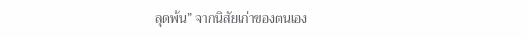ลุดพ้น” จากนิสัยเก่าของตนเอง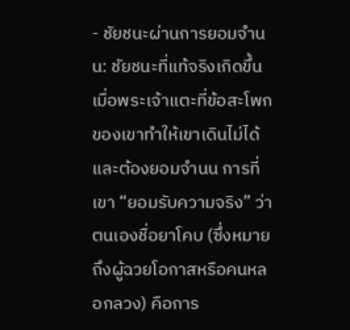- ชัยชนะผ่านการยอมจำนน: ชัยชนะที่แท้จริงเกิดขึ้นเมื่อพระเจ้าแตะที่ข้อสะโพกของเขาทำให้เขาเดินไม่ได้และต้องยอมจำนน การที่เขา “ยอมรับความจริง” ว่าตนเองชื่อยาโคบ (ซึ่งหมายถึงผู้ฉวยโอกาสหรือคนหลอกลวง) คือการ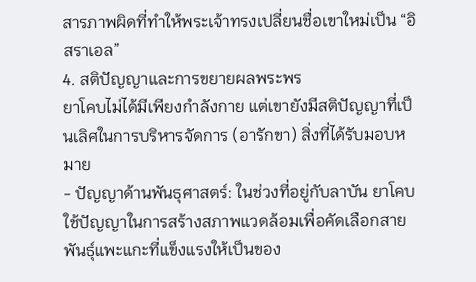สารภาพผิดที่ทำให้พระเจ้าทรงเปลี่ยนชื่อเขาใหม่เป็น “อิสราเอล”
4. สติปัญญาและการขยายผลพระพร
ยาโคบไม่ได้มีเพียงกำลังกาย แต่เขายังมีสติปัญญาที่เป็นเลิศในการบริหารจัดการ (อารักขา) สิ่งที่ได้รับมอบหมาย
- ปัญญาด้านพันธุศาสตร์: ในช่วงที่อยู่กับลาบัน ยาโคบใช้ปัญญาในการสร้างสภาพแวดล้อมเพื่อคัดเลือกสายพันธุ์แพะแกะที่แข็งแรงให้เป็นของ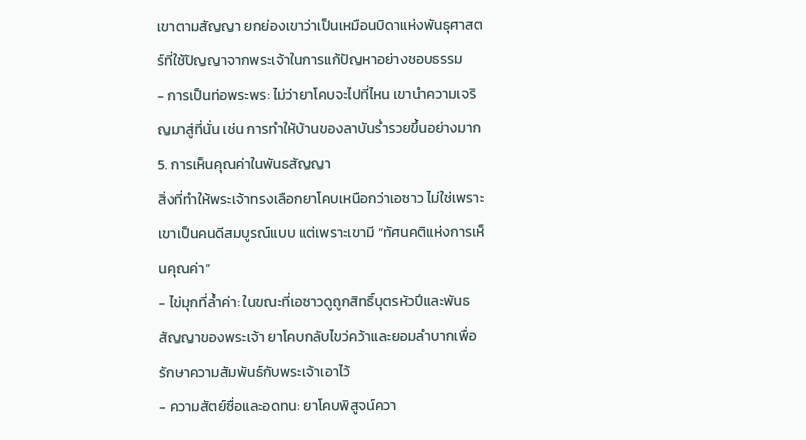เขาตามสัญญา ยกย่องเขาว่าเป็นเหมือนบิดาแห่งพันธุศาสตร์ที่ใช้ปัญญาจากพระเจ้าในการแก้ปัญหาอย่างชอบธรรม
- การเป็นท่อพระพร: ไม่ว่ายาโคบจะไปที่ไหน เขานำความเจริญมาสู่ที่นั่น เช่น การทำให้บ้านของลาบันร่ำรวยขึ้นอย่างมาก
5. การเห็นคุณค่าในพันธสัญญา
สิ่งที่ทำให้พระเจ้าทรงเลือกยาโคบเหนือกว่าเอซาว ไม่ใช่เพราะเขาเป็นคนดีสมบูรณ์แบบ แต่เพราะเขามี “ทัศนคติแห่งการเห็นคุณค่า”
- ไข่มุกที่ล้ำค่า: ในขณะที่เอซาวดูถูกสิทธิ์บุตรหัวปีและพันธสัญญาของพระเจ้า ยาโคบกลับไขว่คว้าและยอมลำบากเพื่อรักษาความสัมพันธ์กับพระเจ้าเอาไว้
- ความสัตย์ซื่อและอดทน: ยาโคบพิสูจน์ควา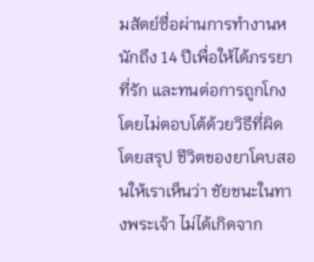มสัตย์ซื่อผ่านการทำงานหนักถึง 14 ปีเพื่อให้ได้ภรรยาที่รัก และทนต่อการถูกโกงโดยไม่ตอบโต้ด้วยวิธีที่ผิด
โดยสรุป ชีวิตของยาโคบสอนให้เราเห็นว่า ชัยชนะในทางพระเจ้า ไม่ได้เกิดจาก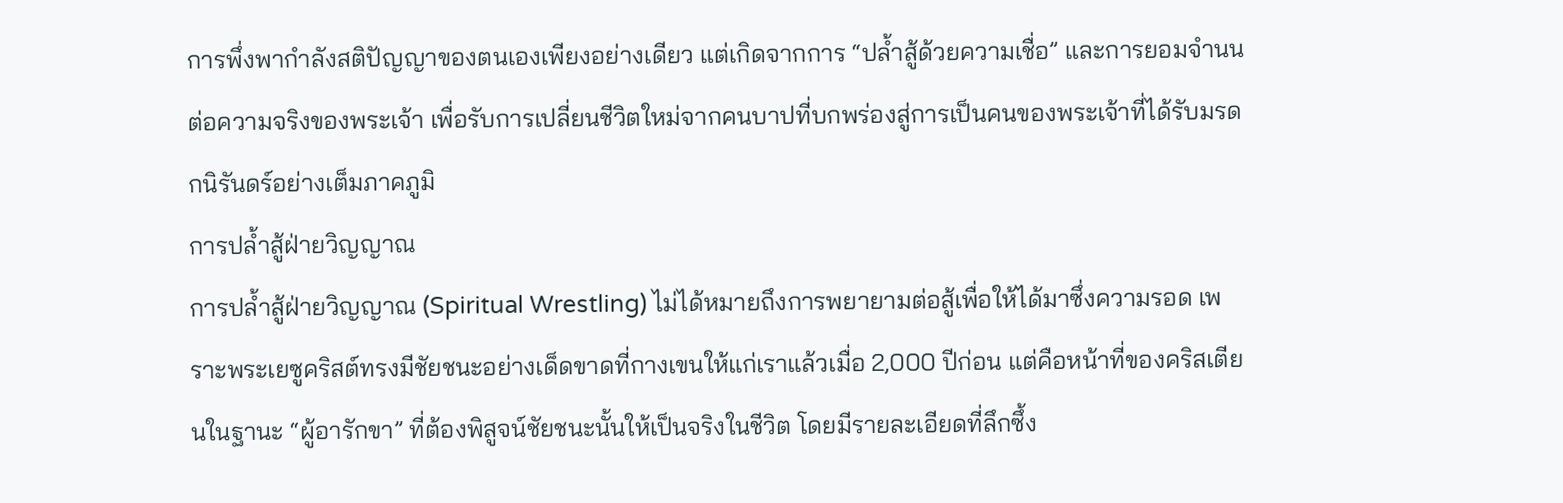การพึ่งพากำลังสติปัญญาของตนเองเพียงอย่างเดียว แต่เกิดจากการ “ปล้ำสู้ด้วยความเชื่อ” และการยอมจำนนต่อความจริงของพระเจ้า เพื่อรับการเปลี่ยนชีวิตใหม่จากคนบาปที่บกพร่องสู่การเป็นคนของพระเจ้าที่ได้รับมรดกนิรันดร์อย่างเต็มภาคภูมิ
การปล้ำสู้ฝ่ายวิญญาณ
การปล้ำสู้ฝ่ายวิญญาณ (Spiritual Wrestling) ไม่ได้หมายถึงการพยายามต่อสู้เพื่อให้ได้มาซึ่งความรอด เพราะพระเยซูคริสต์ทรงมีชัยชนะอย่างเด็ดขาดที่กางเขนให้แก่เราแล้วเมื่อ 2,000 ปีก่อน แต่คือหน้าที่ของคริสเตียนในฐานะ “ผู้อารักขา” ที่ต้องพิสูจน์ชัยชนะนั้นให้เป็นจริงในชีวิต โดยมีรายละเอียดที่ลึกซึ้ง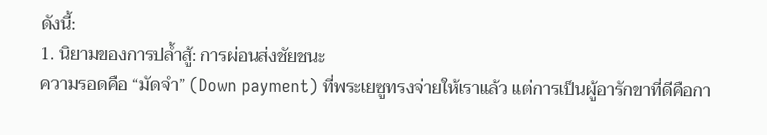ดังนี้:
1. นิยามของการปล้ำสู้: การผ่อนส่งชัยชนะ
ความรอดคือ “มัดจำ” (Down payment) ที่พระเยซูทรงจ่ายให้เราแล้ว แต่การเป็นผู้อารักขาที่ดีคือกา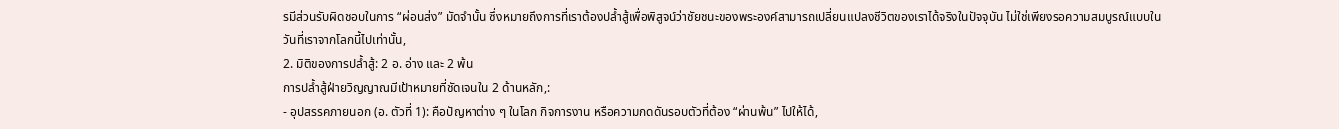รมีส่วนรับผิดชอบในการ “ผ่อนส่ง” มัดจำนั้น ซึ่งหมายถึงการที่เราต้องปล้ำสู้เพื่อพิสูจน์ว่าชัยชนะของพระองค์สามารถเปลี่ยนแปลงชีวิตของเราได้จริงในปัจจุบัน ไม่ใช่เพียงรอความสมบูรณ์แบบในวันที่เราจากโลกนี้ไปเท่านั้น,
2. มิติของการปล้ำสู้: 2 อ. อ่าง และ 2 พ้น
การปล้ำสู้ฝ่ายวิญญาณมีเป้าหมายที่ชัดเจนใน 2 ด้านหลัก,:
- อุปสรรคภายนอก (อ. ตัวที่ 1): คือปัญหาต่าง ๆ ในโลก กิจการงาน หรือความกดดันรอบตัวที่ต้อง “ผ่านพ้น” ไปให้ได้,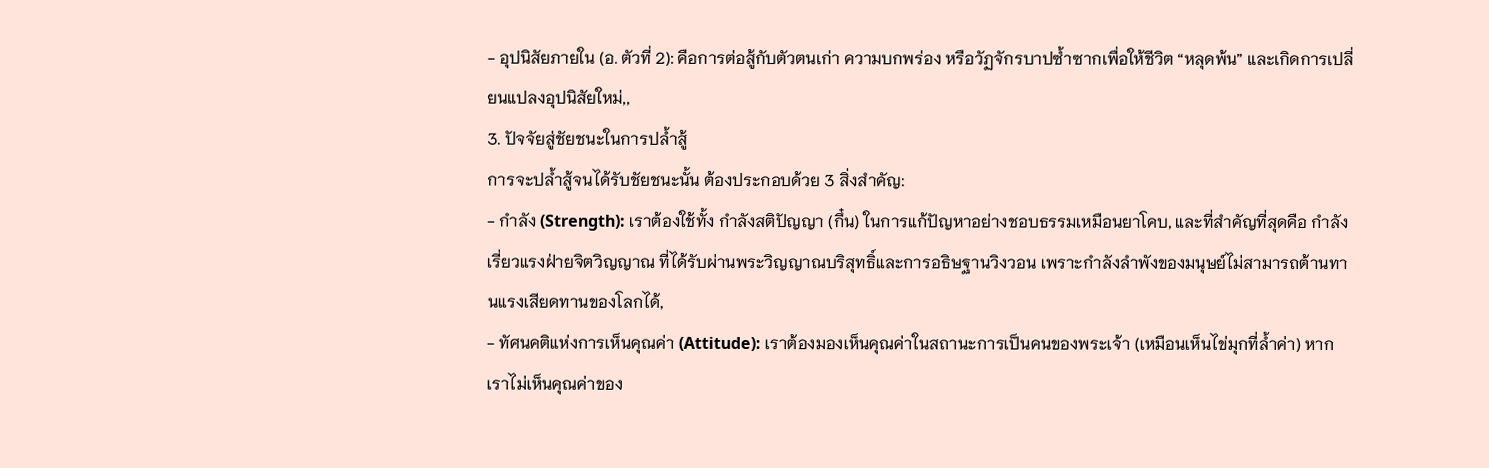- อุปนิสัยภายใน (อ. ตัวที่ 2): คือการต่อสู้กับตัวตนเก่า ความบกพร่อง หรือวัฏจักรบาปซ้ำซากเพื่อให้ชีวิต “หลุดพ้น” และเกิดการเปลี่ยนแปลงอุปนิสัยใหม่,,
3. ปัจจัยสู่ชัยชนะในการปล้ำสู้
การจะปล้ำสู้จนได้รับชัยชนะนั้น ต้องประกอบด้วย 3 สิ่งสำคัญ:
- กำลัง (Strength): เราต้องใช้ทั้ง กำลังสติปัญญา (กึ๋น) ในการแก้ปัญหาอย่างชอบธรรมเหมือนยาโคบ, และที่สำคัญที่สุดคือ กำลังเรี่ยวแรงฝ่ายจิตวิญญาณ ที่ได้รับผ่านพระวิญญาณบริสุทธิ์และการอธิษฐานวิงวอน เพราะกำลังลำพังของมนุษย์ไม่สามารถต้านทานแรงเสียดทานของโลกได้,
- ทัศนคติแห่งการเห็นคุณค่า (Attitude): เราต้องมองเห็นคุณค่าในสถานะการเป็นคนของพระเจ้า (เหมือนเห็นไข่มุกที่ล้ำค่า) หากเราไม่เห็นคุณค่าของ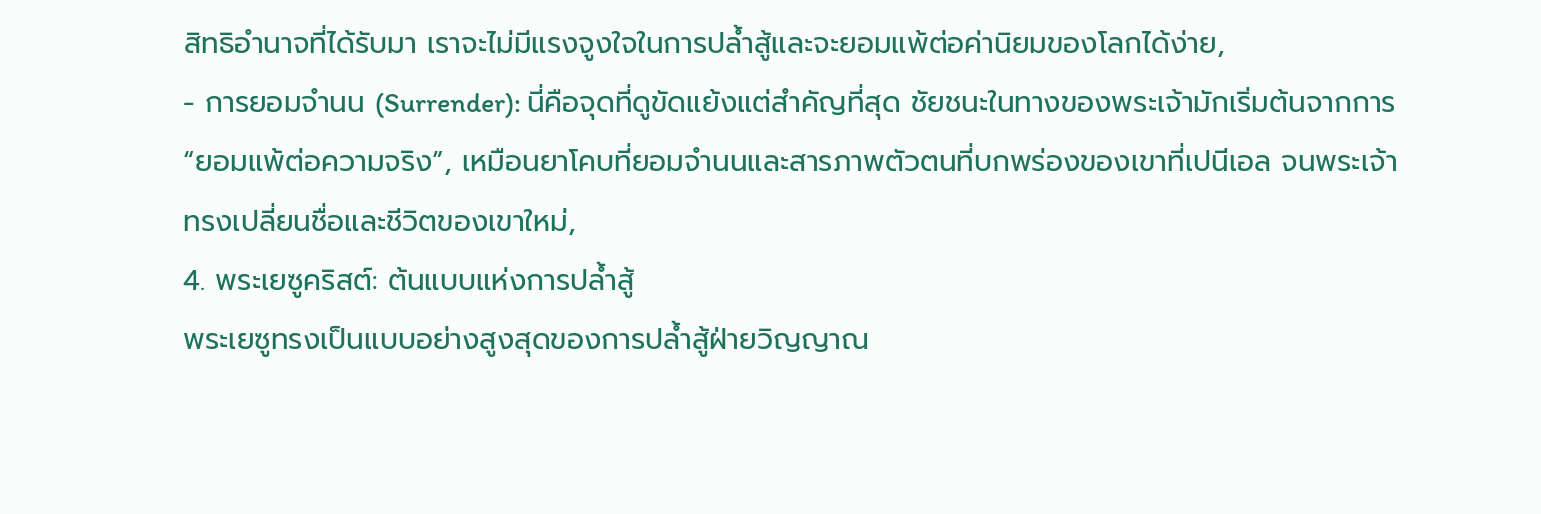สิทธิอำนาจที่ได้รับมา เราจะไม่มีแรงจูงใจในการปล้ำสู้และจะยอมแพ้ต่อค่านิยมของโลกได้ง่าย,
- การยอมจำนน (Surrender): นี่คือจุดที่ดูขัดแย้งแต่สำคัญที่สุด ชัยชนะในทางของพระเจ้ามักเริ่มต้นจากการ “ยอมแพ้ต่อความจริง”, เหมือนยาโคบที่ยอมจำนนและสารภาพตัวตนที่บกพร่องของเขาที่เปนีเอล จนพระเจ้าทรงเปลี่ยนชื่อและชีวิตของเขาใหม่,
4. พระเยซูคริสต์: ต้นแบบแห่งการปล้ำสู้
พระเยซูทรงเป็นแบบอย่างสูงสุดของการปล้ำสู้ฝ่ายวิญญาณ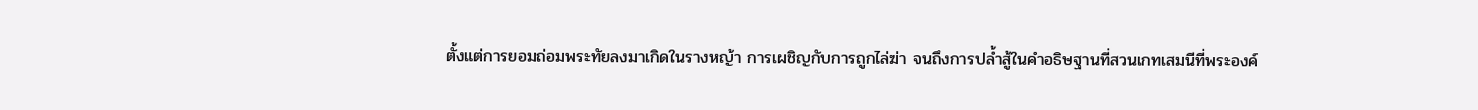ตั้งแต่การยอมถ่อมพระทัยลงมาเกิดในรางหญ้า การเผชิญกับการถูกไล่ฆ่า จนถึงการปล้ำสู้ในคำอธิษฐานที่สวนเกทเสมนีที่พระองค์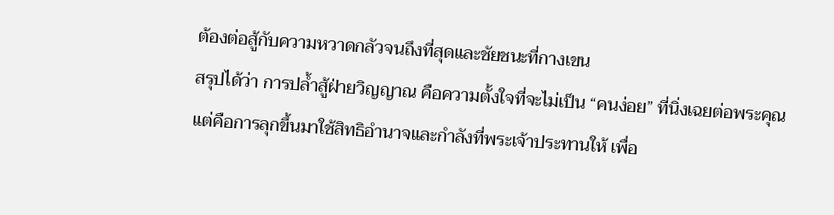ต้องต่อสู้กับความหวาดกลัวจนถึงที่สุดและชัยชนะที่กางเขน
สรุปได้ว่า การปล้ำสู้ฝ่ายวิญญาณ คือความตั้งใจที่จะไม่เป็น “คนง่อย” ที่นิ่งเฉยต่อพระคุณ แต่คือการลุกขึ้นมาใช้สิทธิอำนาจและกำลังที่พระเจ้าประทานให้ เพื่อ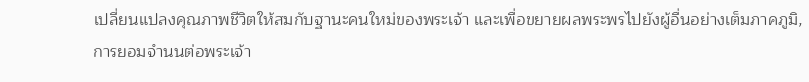เปลี่ยนแปลงคุณภาพชีวิตให้สมกับฐานะคนใหม่ของพระเจ้า และเพื่อขยายผลพระพรไปยังผู้อื่นอย่างเต็มภาคภูมิ,
การยอมจำนนต่อพระเจ้า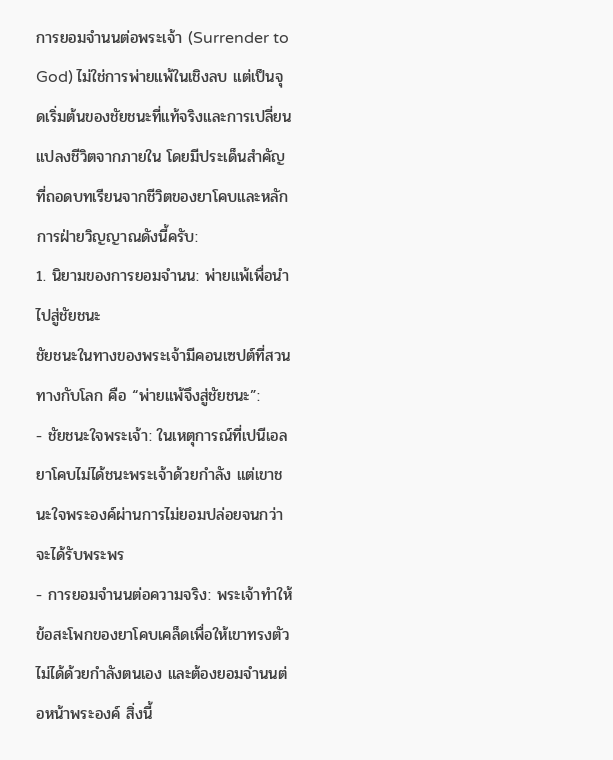การยอมจำนนต่อพระเจ้า (Surrender to God) ไม่ใช่การพ่ายแพ้ในเชิงลบ แต่เป็นจุดเริ่มต้นของชัยชนะที่แท้จริงและการเปลี่ยนแปลงชีวิตจากภายใน โดยมีประเด็นสำคัญที่ถอดบทเรียนจากชีวิตของยาโคบและหลักการฝ่ายวิญญาณดังนี้ครับ:
1. นิยามของการยอมจำนน: พ่ายแพ้เพื่อนำไปสู่ชัยชนะ
ชัยชนะในทางของพระเจ้ามีคอนเซปต์ที่สวนทางกับโลก คือ “พ่ายแพ้จึงสู่ชัยชนะ”:
- ชัยชนะใจพระเจ้า: ในเหตุการณ์ที่เปนีเอล ยาโคบไม่ได้ชนะพระเจ้าด้วยกำลัง แต่เขาชนะใจพระองค์ผ่านการไม่ยอมปล่อยจนกว่าจะได้รับพระพร
- การยอมจำนนต่อความจริง: พระเจ้าทำให้ข้อสะโพกของยาโคบเคล็ดเพื่อให้เขาทรงตัวไม่ได้ด้วยกำลังตนเอง และต้องยอมจำนนต่อหน้าพระองค์ สิ่งนี้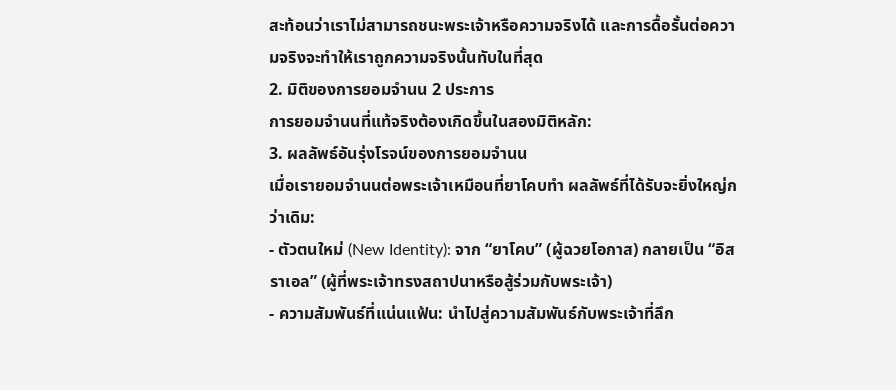สะท้อนว่าเราไม่สามารถชนะพระเจ้าหรือความจริงได้ และการดื้อรั้นต่อความจริงจะทำให้เราถูกความจริงนั้นทับในที่สุด
2. มิติของการยอมจำนน 2 ประการ
การยอมจำนนที่แท้จริงต้องเกิดขึ้นในสองมิติหลัก:
3. ผลลัพธ์อันรุ่งโรจน์ของการยอมจำนน
เมื่อเรายอมจำนนต่อพระเจ้าเหมือนที่ยาโคบทำ ผลลัพธ์ที่ได้รับจะยิ่งใหญ่กว่าเดิม:
- ตัวตนใหม่ (New Identity): จาก “ยาโคบ” (ผู้ฉวยโอกาส) กลายเป็น “อิสราเอล” (ผู้ที่พระเจ้าทรงสถาปนาหรือสู้ร่วมกับพระเจ้า)
- ความสัมพันธ์ที่แน่นแฟ้น: นำไปสู่ความสัมพันธ์กับพระเจ้าที่ลึก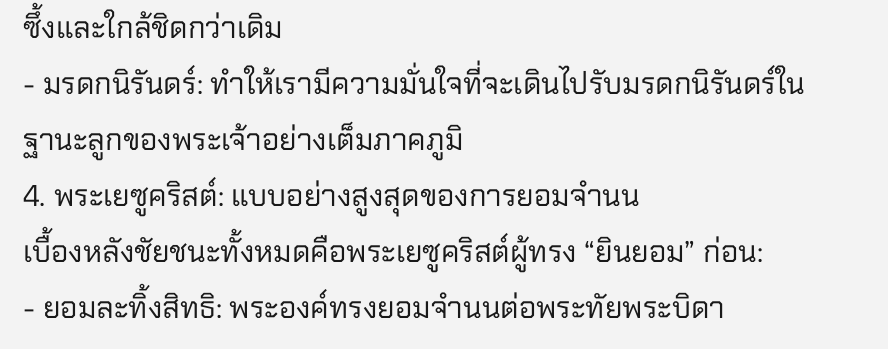ซึ้งและใกล้ชิดกว่าเดิม
- มรดกนิรันดร์: ทำให้เรามีความมั่นใจที่จะเดินไปรับมรดกนิรันดร์ในฐานะลูกของพระเจ้าอย่างเต็มภาคภูมิ
4. พระเยซูคริสต์: แบบอย่างสูงสุดของการยอมจำนน
เบื้องหลังชัยชนะทั้งหมดคือพระเยซูคริสต์ผู้ทรง “ยินยอม” ก่อน:
- ยอมละทิ้งสิทธิ: พระองค์ทรงยอมจำนนต่อพระทัยพระบิดา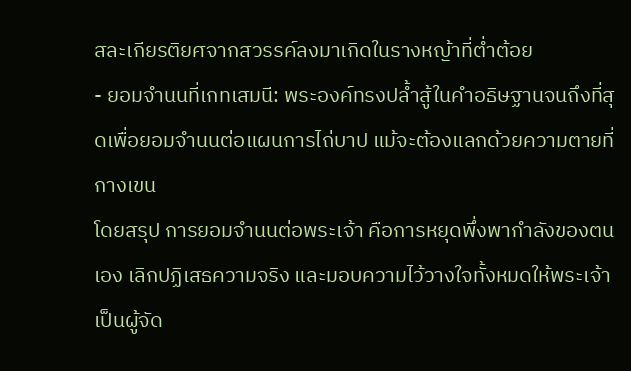สละเกียรติยศจากสวรรค์ลงมาเกิดในรางหญ้าที่ต่ำต้อย
- ยอมจำนนที่เกทเสมนี: พระองค์ทรงปล้ำสู้ในคำอธิษฐานจนถึงที่สุดเพื่อยอมจำนนต่อแผนการไถ่บาป แม้จะต้องแลกด้วยความตายที่กางเขน
โดยสรุป การยอมจำนนต่อพระเจ้า คือการหยุดพึ่งพากำลังของตนเอง เลิกปฏิเสธความจริง และมอบความไว้วางใจทั้งหมดให้พระเจ้าเป็นผู้จัด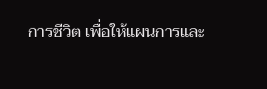การชีวิต เพื่อให้แผนการและ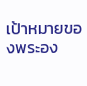เป้าหมายของพระอง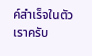ค์สำเร็จในตัวเราครับ